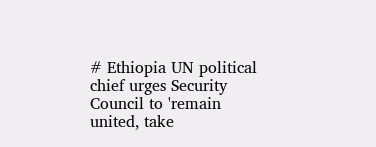# Ethiopia UN political chief urges Security Council to 'remain
united, take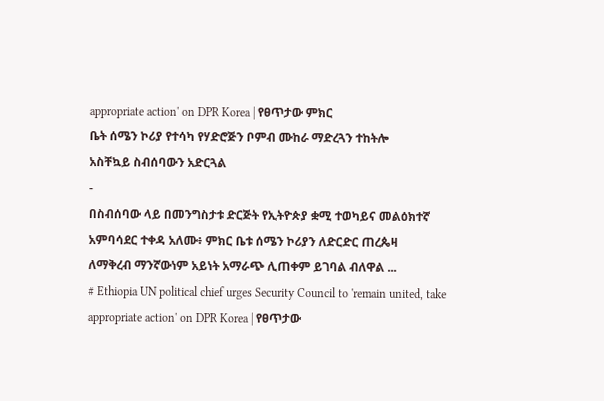appropriate action' on DPR Korea | የፀጥታው ምክር
ቤት ሰሜን ኮሪያ የተሳካ የሃድሮጅን ቦምብ ሙከራ ማድረጓን ተከትሎ
አስቸኳይ ስብሰባውን አድርጓል
-
በስብሰባው ላይ በመንግስታቱ ድርጅት የኢትዮጵያ ቋሚ ተወካይና መልዕክተኛ
አምባሳደር ተቀዳ አለሙ፥ ምክር ቤቱ ሰሜን ኮሪያን ለድርድር ጠረጴዛ
ለማቅረብ ማንኛውነም አይነት አማራጭ ሊጠቀም ይገባል ብለዋል ...
# Ethiopia UN political chief urges Security Council to 'remain united, take appropriate action' on DPR Korea | የፀጥታው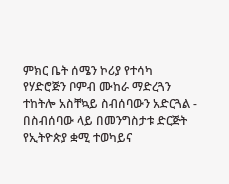ምክር ቤት ሰሜን ኮሪያ የተሳካ የሃድሮጅን ቦምብ ሙከራ ማድረጓን ተከትሎ አስቸኳይ ስብሰባውን አድርጓል - በስብሰባው ላይ በመንግስታቱ ድርጅት የኢትዮጵያ ቋሚ ተወካይና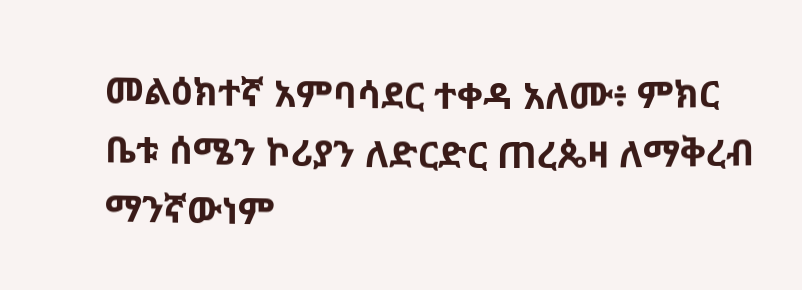መልዕክተኛ አምባሳደር ተቀዳ አለሙ፥ ምክር ቤቱ ሰሜን ኮሪያን ለድርድር ጠረጴዛ ለማቅረብ ማንኛውነም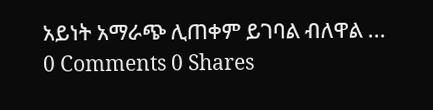አይነት አማራጭ ሊጠቀም ይገባል ብለዋል ...
0 Comments 0 Shares